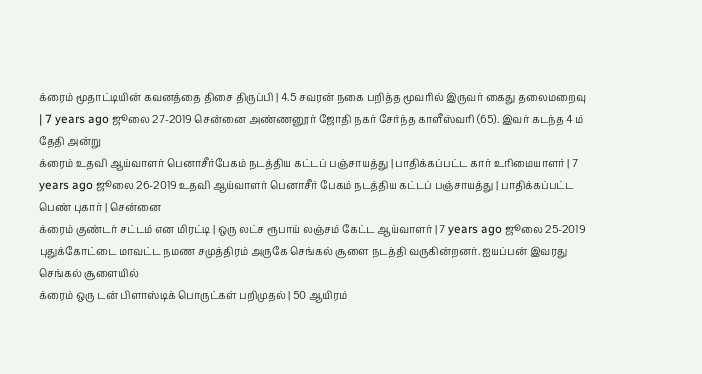க்ரைம் மூதாட்டியின் கவனத்தை திசை திருப்பி | 4.5 சவரன் நகை பறித்த மூவரில் இருவர் கைது தலைமறைவு | 7 years ago ஜூலை 27-2019 சென்னை அண்ணனூர் ஜோதி நகர் சேர்ந்த காளீஸ்வரி (65). இவர் கடந்த 4 ம் தேதி அன்று
க்ரைம் உதவி ஆய்வாளர் பெனாசீர்பேகம் நடத்திய கட்டப் பஞ்சாயத்து | பாதிக்கப்பட்ட கார் உரிமையாளர் | 7 years ago ஜூலை 26-2019 உதவி ஆய்வாளர் பெனாசீர் பேகம் நடத்திய கட்டப் பஞ்சாயத்து | பாதிக்கப்பட்ட பெண் புகார் | சென்னை
க்ரைம் குண்டர் சட்டம் என மிரட்டி | ஒரு லட்ச ரூபாய் லஞ்சம் கேட்ட ஆய்வாளர் | 7 years ago ஜூலை 25-2019 புதுக்கோட்டை மாவட்ட நமண சமுத்திரம் அருகே செங்கல் சூளை நடத்தி வருகின்றனர். ஐயப்பன் இவரது செங்கல் சூளையில்
க்ரைம் ஒரு டன் பிளாஸ்டிக் பொருட்கள் பறிமுதல் | 50 ஆயிரம்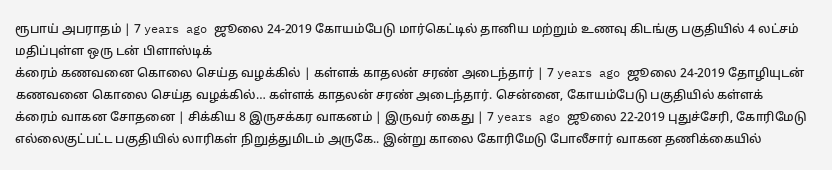ரூபாய் அபராதம் | 7 years ago ஜூலை 24-2019 கோயம்பேடு மார்கெட்டில் தானிய மற்றும் உணவு கிடங்கு பகுதியில் 4 லட்சம் மதிப்புள்ள ஒரு டன் பிளாஸ்டிக்
க்ரைம் கணவனை கொலை செய்த வழக்கில் | கள்ளக் காதலன் சரண் அடைந்தார் | 7 years ago ஜூலை 24-2019 தோழியுடன் கணவனை கொலை செய்த வழக்கில்… கள்ளக் காதலன் சரண் அடைந்தார். சென்னை, கோயம்பேடு பகுதியில் கள்ளக்
க்ரைம் வாகன சோதனை | சிக்கிய 8 இருசக்கர வாகனம் | இருவர் கைது | 7 years ago ஜூலை 22-2019 புதுச்சேரி, கோரிமேடு எல்லைகுட்பட்ட பகுதியில் லாரிகள் நிறுத்துமிடம் அருகே.. இன்று காலை கோரிமேடு போலீசார் வாகன தணிக்கையில்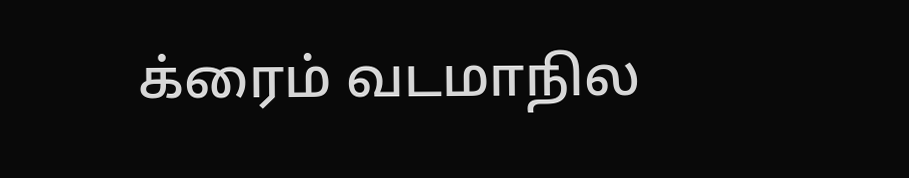க்ரைம் வடமாநில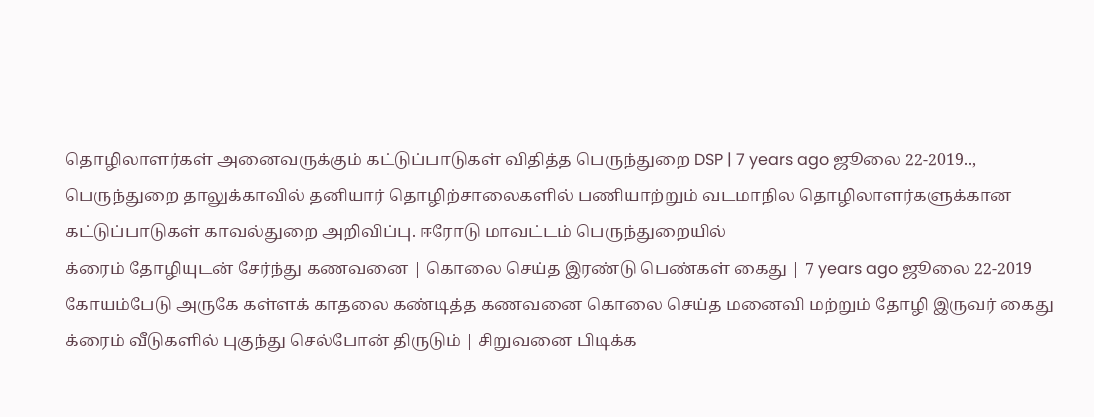தொழிலாளர்கள் அனைவருக்கும் கட்டுப்பாடுகள் விதித்த பெருந்துறை DSP | 7 years ago ஜூலை 22-2019.., பெருந்துறை தாலுக்காவில் தனியார் தொழிற்சாலைகளில் பணியாற்றும் வடமாநில தொழிலாளர்களுக்கான கட்டுப்பாடுகள் காவல்துறை அறிவிப்பு. ஈரோடு மாவட்டம் பெருந்துறையில்
க்ரைம் தோழியுடன் சேர்ந்து கணவனை | கொலை செய்த இரண்டு பெண்கள் கைது | 7 years ago ஜூலை 22-2019 கோயம்பேடு அருகே கள்ளக் காதலை கண்டித்த கணவனை கொலை செய்த மனைவி மற்றும் தோழி இருவர் கைது
க்ரைம் வீடுகளில் புகுந்து செல்போன் திருடும் | சிறுவனை பிடிக்க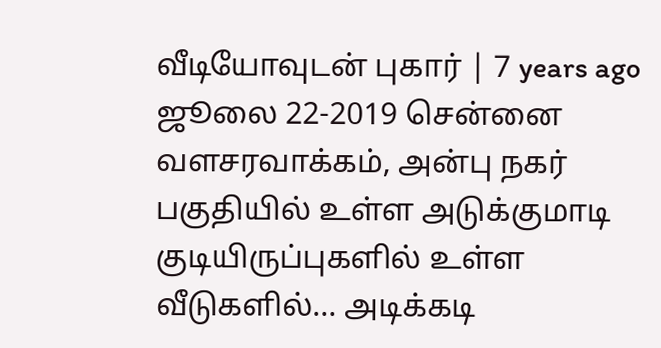வீடியோவுடன் புகார் | 7 years ago ஜூலை 22-2019 சென்னை வளசரவாக்கம், அன்பு நகர் பகுதியில் உள்ள அடுக்குமாடி குடியிருப்புகளில் உள்ள வீடுகளில்… அடிக்கடி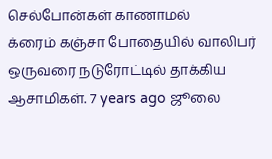செல்போன்கள் காணாமல்
க்ரைம் கஞ்சா போதையில் வாலிபர் ஒருவரை நடுரோட்டில் தாக்கிய ஆசாமிகள். 7 years ago ஜூலை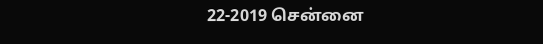22-2019 சென்னை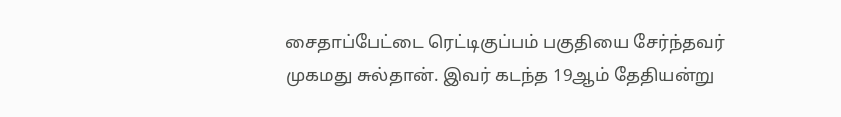சைதாப்பேட்டை ரெட்டிகுப்பம் பகுதியை சேர்ந்தவர் முகமது சுல்தான். இவர் கடந்த 19ஆம் தேதியன்று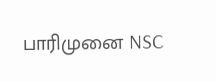பாரிமுனை NSC